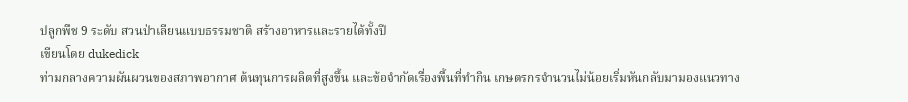ปลูกพืช 9 ระดับ สวนป่าเลียนแบบธรรมชาติ สร้างอาหารและรายได้ทั้งปี
เขียนโดย dukedick
ท่ามกลางความผันผวนของสภาพอากาศ ต้นทุนการผลิตที่สูงขึ้น และข้อจำกัดเรื่องพื้นที่ทำกิน เกษตรกรจำนวนไม่น้อยเริ่มหันกลับมามองแนวทาง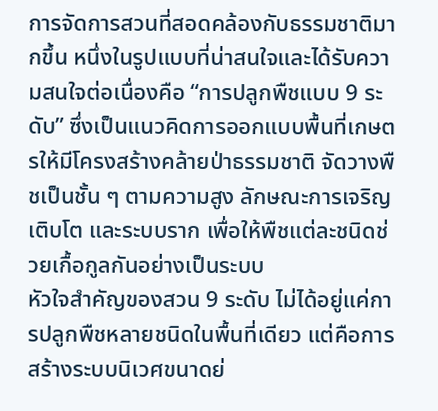การจัดการสวนที่สอดคล้องกับธรรมชาติมากขึ้น หนึ่งในรูปแบบที่น่าสนใจและได้รับความสนใจต่อเนื่องคือ “การปลูกพืชแบบ 9 ระดับ” ซึ่งเป็นแนวคิดการออกแบบพื้นที่เกษตรให้มีโครงสร้างคล้ายป่าธรรมชาติ จัดวางพืชเป็นชั้น ๆ ตามความสูง ลักษณะการเจริญเติบโต และระบบราก เพื่อให้พืชแต่ละชนิดช่วยเกื้อกูลกันอย่างเป็นระบบ
หัวใจสำคัญของสวน 9 ระดับ ไม่ได้อยู่แค่การปลูกพืชหลายชนิดในพื้นที่เดียว แต่คือการสร้างระบบนิเวศขนาดย่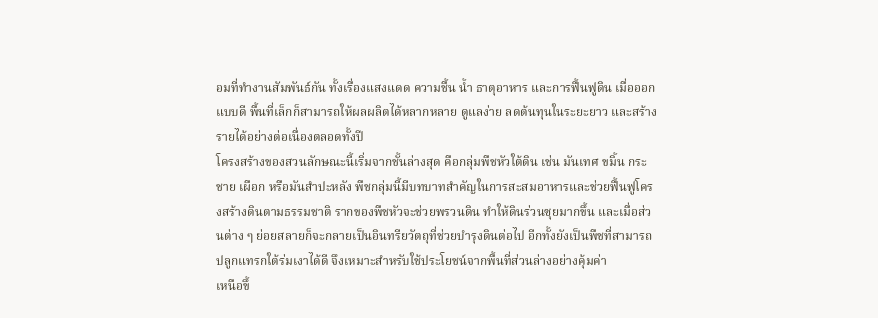อมที่ทำงานสัมพันธ์กัน ทั้งเรื่องแสงแดด ความชื้น น้ำ ธาตุอาหาร และการฟื้นฟูดิน เมื่อออกแบบดี พื้นที่เล็กก็สามารถให้ผลผลิตได้หลากหลาย ดูแลง่าย ลดต้นทุนในระยะยาว และสร้างรายได้อย่างต่อเนื่องตลอดทั้งปี
โครงสร้างของสวนลักษณะนี้เริ่มจากชั้นล่างสุด คือกลุ่มพืชหัวใต้ดิน เช่น มันเทศ ขมิ้น กระชาย เผือก หรือมันสำปะหลัง พืชกลุ่มนี้มีบทบาทสำคัญในการสะสมอาหารและช่วยฟื้นฟูโครงสร้างดินตามธรรมชาติ รากของพืชหัวจะช่วยพรวนดิน ทำให้ดินร่วนซุยมากขึ้น และเมื่อส่วนต่าง ๆ ย่อยสลายก็จะกลายเป็นอินทรียวัตถุที่ช่วยบำรุงดินต่อไป อีกทั้งยังเป็นพืชที่สามารถปลูกแทรกใต้ร่มเงาได้ดี จึงเหมาะสำหรับใช้ประโยชน์จากพื้นที่ส่วนล่างอย่างคุ้มค่า
เหนือขึ้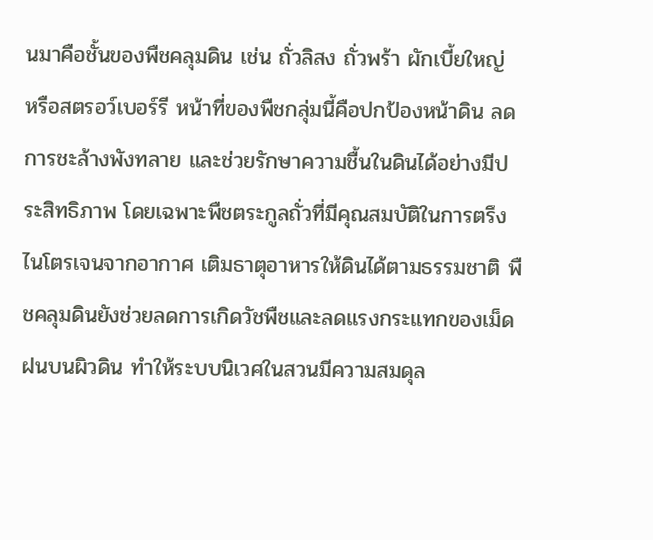นมาคือชั้นของพืชคลุมดิน เช่น ถั่วลิสง ถั่วพร้า ผักเบี้ยใหญ่ หรือสตรอว์เบอร์รี หน้าที่ของพืชกลุ่มนี้คือปกป้องหน้าดิน ลดการชะล้างพังทลาย และช่วยรักษาความชื้นในดินได้อย่างมีประสิทธิภาพ โดยเฉพาะพืชตระกูลถั่วที่มีคุณสมบัติในการตรึงไนโตรเจนจากอากาศ เติมธาตุอาหารให้ดินได้ตามธรรมชาติ พืชคลุมดินยังช่วยลดการเกิดวัชพืชและลดแรงกระแทกของเม็ดฝนบนผิวดิน ทำให้ระบบนิเวศในสวนมีความสมดุล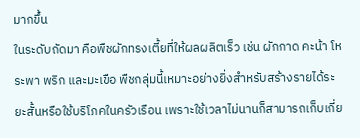มากขึ้น
ในระดับถัดมา คือพืชผักทรงเตี้ยที่ให้ผลผลิตเร็ว เช่น ผักกาด คะน้า โหระพา พริก และมะเขือ พืชกลุ่มนี้เหมาะอย่างยิ่งสำหรับสร้างรายได้ระยะสั้นหรือใช้บริโภคในครัวเรือน เพราะใช้เวลาไม่นานก็สามารถเก็บเกี่ย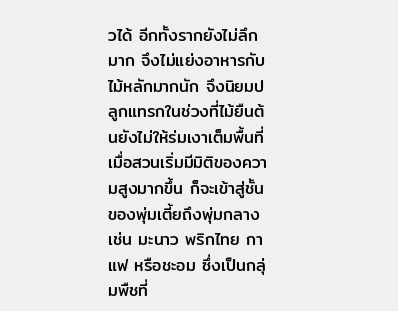วได้ อีกทั้งรากยังไม่ลึกมาก จึงไม่แย่งอาหารกับไม้หลักมากนัก จึงนิยมปลูกแทรกในช่วงที่ไม้ยืนต้นยังไม่ให้ร่มเงาเต็มพื้นที่
เมื่อสวนเริ่มมีมิติของความสูงมากขึ้น ก็จะเข้าสู่ชั้นของพุ่มเตี้ยถึงพุ่มกลาง เช่น มะนาว พริกไทย กาแฟ หรือชะอม ซึ่งเป็นกลุ่มพืชที่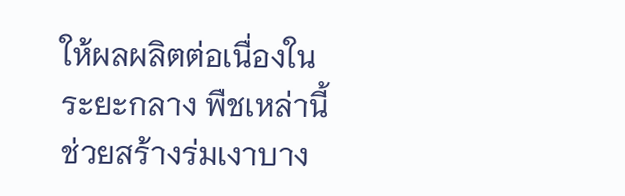ให้ผลผลิตต่อเนื่องในระยะกลาง พืชเหล่านี้ช่วยสร้างร่มเงาบาง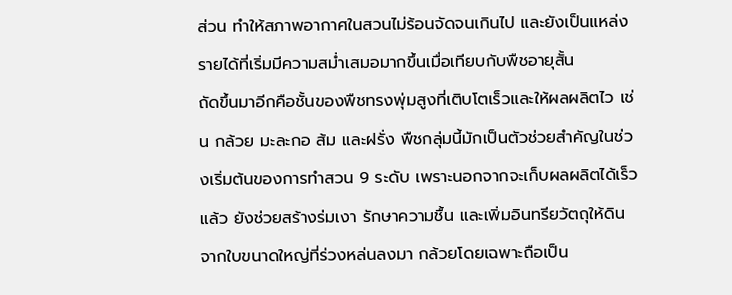ส่วน ทำให้สภาพอากาศในสวนไม่ร้อนจัดจนเกินไป และยังเป็นแหล่งรายได้ที่เริ่มมีความสม่ำเสมอมากขึ้นเมื่อเทียบกับพืชอายุสั้น
ถัดขึ้นมาอีกคือชั้นของพืชทรงพุ่มสูงที่เติบโตเร็วและให้ผลผลิตไว เช่น กล้วย มะละกอ ส้ม และฝรั่ง พืชกลุ่มนี้มักเป็นตัวช่วยสำคัญในช่วงเริ่มต้นของการทำสวน 9 ระดับ เพราะนอกจากจะเก็บผลผลิตได้เร็วแล้ว ยังช่วยสร้างร่มเงา รักษาความชื้น และเพิ่มอินทรียวัตถุให้ดินจากใบขนาดใหญ่ที่ร่วงหล่นลงมา กล้วยโดยเฉพาะถือเป็น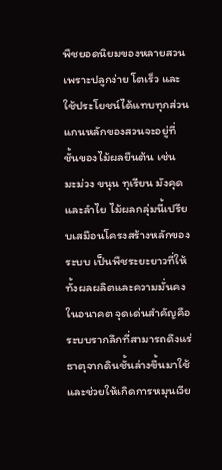พืชยอดนิยมของหลายสวน เพราะปลูกง่าย โตเร็ว และใช้ประโยชน์ได้แทบทุกส่วน
แกนหลักของสวนจะอยู่ที่ชั้นของไม้ผลยืนต้น เช่น มะม่วง ขนุน ทุเรียน มังคุด และลำไย ไม้ผลกลุ่มนี้เปรียบเสมือนโครงสร้างหลักของระบบ เป็นพืชระยะยาวที่ให้ทั้งผลผลิตและความมั่นคงในอนาคต จุดเด่นสำคัญคือระบบรากลึกที่สามารถดึงแร่ธาตุจากดินชั้นล่างขึ้นมาใช้ และช่วยให้เกิดการหมุนเวีย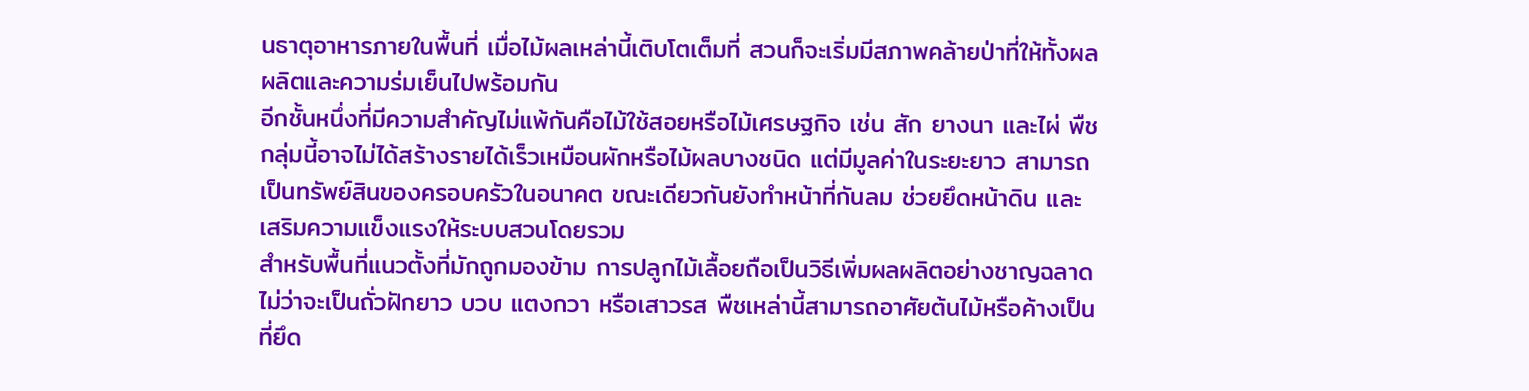นธาตุอาหารภายในพื้นที่ เมื่อไม้ผลเหล่านี้เติบโตเต็มที่ สวนก็จะเริ่มมีสภาพคล้ายป่าที่ให้ทั้งผลผลิตและความร่มเย็นไปพร้อมกัน
อีกชั้นหนึ่งที่มีความสำคัญไม่แพ้กันคือไม้ใช้สอยหรือไม้เศรษฐกิจ เช่น สัก ยางนา และไผ่ พืชกลุ่มนี้อาจไม่ได้สร้างรายได้เร็วเหมือนผักหรือไม้ผลบางชนิด แต่มีมูลค่าในระยะยาว สามารถเป็นทรัพย์สินของครอบครัวในอนาคต ขณะเดียวกันยังทำหน้าที่กันลม ช่วยยึดหน้าดิน และเสริมความแข็งแรงให้ระบบสวนโดยรวม
สำหรับพื้นที่แนวตั้งที่มักถูกมองข้าม การปลูกไม้เลื้อยถือเป็นวิธีเพิ่มผลผลิตอย่างชาญฉลาด ไม่ว่าจะเป็นถั่วฝักยาว บวบ แตงกวา หรือเสาวรส พืชเหล่านี้สามารถอาศัยต้นไม้หรือค้างเป็นที่ยึด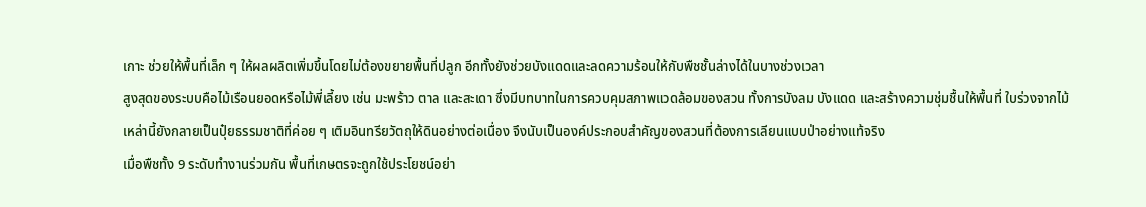เกาะ ช่วยให้พื้นที่เล็ก ๆ ให้ผลผลิตเพิ่มขึ้นโดยไม่ต้องขยายพื้นที่ปลูก อีกทั้งยังช่วยบังแดดและลดความร้อนให้กับพืชชั้นล่างได้ในบางช่วงเวลา
สูงสุดของระบบคือไม้เรือนยอดหรือไม้พี่เลี้ยง เช่น มะพร้าว ตาล และสะเดา ซึ่งมีบทบาทในการควบคุมสภาพแวดล้อมของสวน ทั้งการบังลม บังแดด และสร้างความชุ่มชื้นให้พื้นที่ ใบร่วงจากไม้เหล่านี้ยังกลายเป็นปุ๋ยธรรมชาติที่ค่อย ๆ เติมอินทรียวัตถุให้ดินอย่างต่อเนื่อง จึงนับเป็นองค์ประกอบสำคัญของสวนที่ต้องการเลียนแบบป่าอย่างแท้จริง
เมื่อพืชทั้ง 9 ระดับทำงานร่วมกัน พื้นที่เกษตรจะถูกใช้ประโยชน์อย่า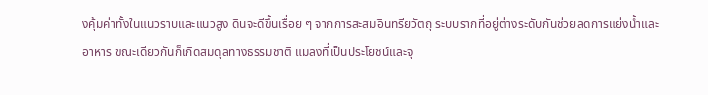งคุ้มค่าทั้งในแนวราบและแนวสูง ดินจะดีขึ้นเรื่อย ๆ จากการสะสมอินทรียวัตถุ ระบบรากที่อยู่ต่างระดับกันช่วยลดการแย่งน้ำและอาหาร ขณะเดียวกันก็เกิดสมดุลทางธรรมชาติ แมลงที่เป็นประโยชน์และจุ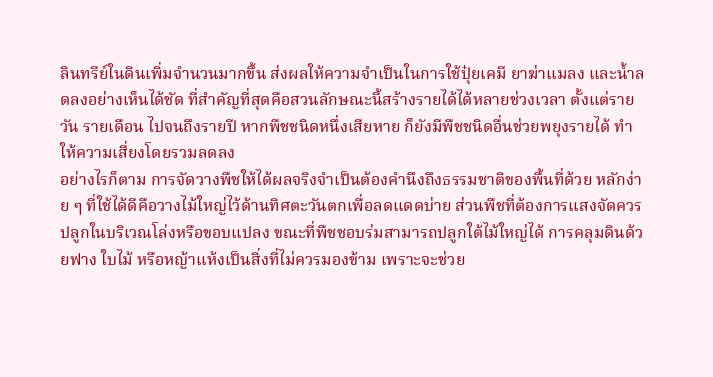ลินทรีย์ในดินเพิ่มจำนวนมากขึ้น ส่งผลให้ความจำเป็นในการใช้ปุ๋ยเคมี ยาฆ่าแมลง และน้ำลดลงอย่างเห็นได้ชัด ที่สำคัญที่สุดคือสวนลักษณะนี้สร้างรายได้ได้หลายช่วงเวลา ตั้งแต่รายวัน รายเดือน ไปจนถึงรายปี หากพืชชนิดหนึ่งเสียหาย ก็ยังมีพืชชนิดอื่นช่วยพยุงรายได้ ทำให้ความเสี่ยงโดยรวมลดลง
อย่างไรก็ตาม การจัดวางพืชให้ได้ผลจริงจำเป็นต้องคำนึงถึงธรรมชาติของพื้นที่ด้วย หลักง่าย ๆ ที่ใช้ได้ดีคือวางไม้ใหญ่ไว้ด้านทิศตะวันตกเพื่อลดแดดบ่าย ส่วนพืชที่ต้องการแสงจัดควรปลูกในบริเวณโล่งหรือขอบแปลง ขณะที่พืชชอบร่มสามารถปลูกใต้ไม้ใหญ่ได้ การคลุมดินด้วยฟาง ใบไม้ หรือหญ้าแห้งเป็นสิ่งที่ไม่ควรมองข้าม เพราะจะช่วย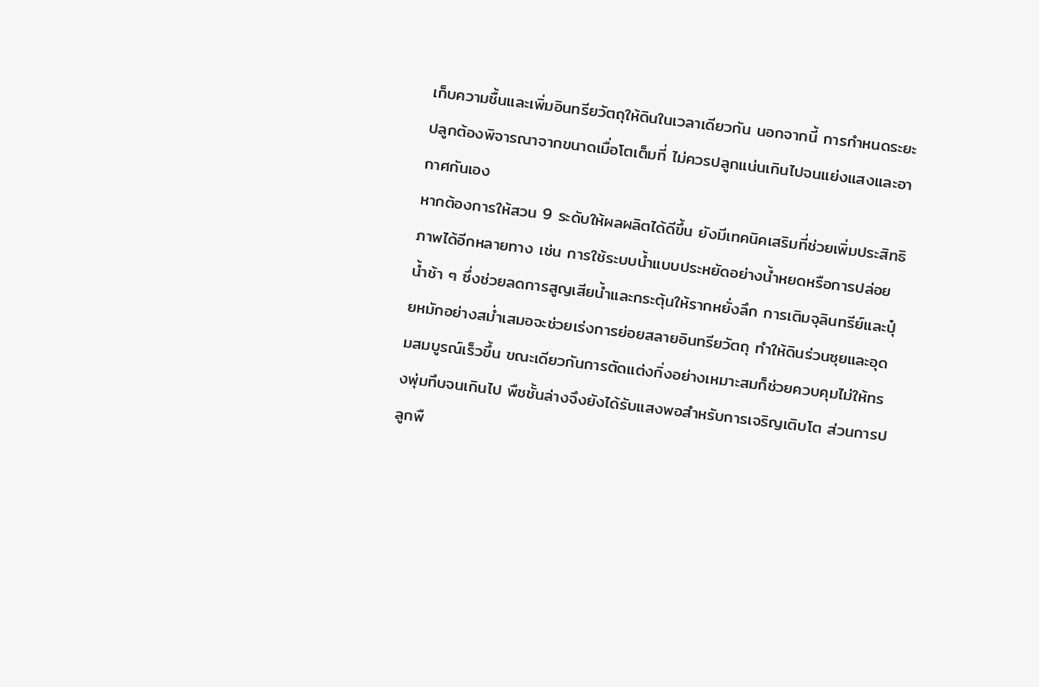เก็บความชื้นและเพิ่มอินทรียวัตถุให้ดินในเวลาเดียวกัน นอกจากนี้ การกำหนดระยะปลูกต้องพิจารณาจากขนาดเมื่อโตเต็มที่ ไม่ควรปลูกแน่นเกินไปจนแย่งแสงและอากาศกันเอง
หากต้องการให้สวน 9 ระดับให้ผลผลิตได้ดีขึ้น ยังมีเทคนิคเสริมที่ช่วยเพิ่มประสิทธิภาพได้อีกหลายทาง เช่น การใช้ระบบน้ำแบบประหยัดอย่างน้ำหยดหรือการปล่อยน้ำช้า ๆ ซึ่งช่วยลดการสูญเสียน้ำและกระตุ้นให้รากหยั่งลึก การเติมจุลินทรีย์และปุ๋ยหมักอย่างสม่ำเสมอจะช่วยเร่งการย่อยสลายอินทรียวัตถุ ทำให้ดินร่วนซุยและอุดมสมบูรณ์เร็วขึ้น ขณะเดียวกันการตัดแต่งกิ่งอย่างเหมาะสมก็ช่วยควบคุมไม่ให้ทรงพุ่มทึบจนเกินไป พืชชั้นล่างจึงยังได้รับแสงพอสำหรับการเจริญเติบโต ส่วนการปลูกพื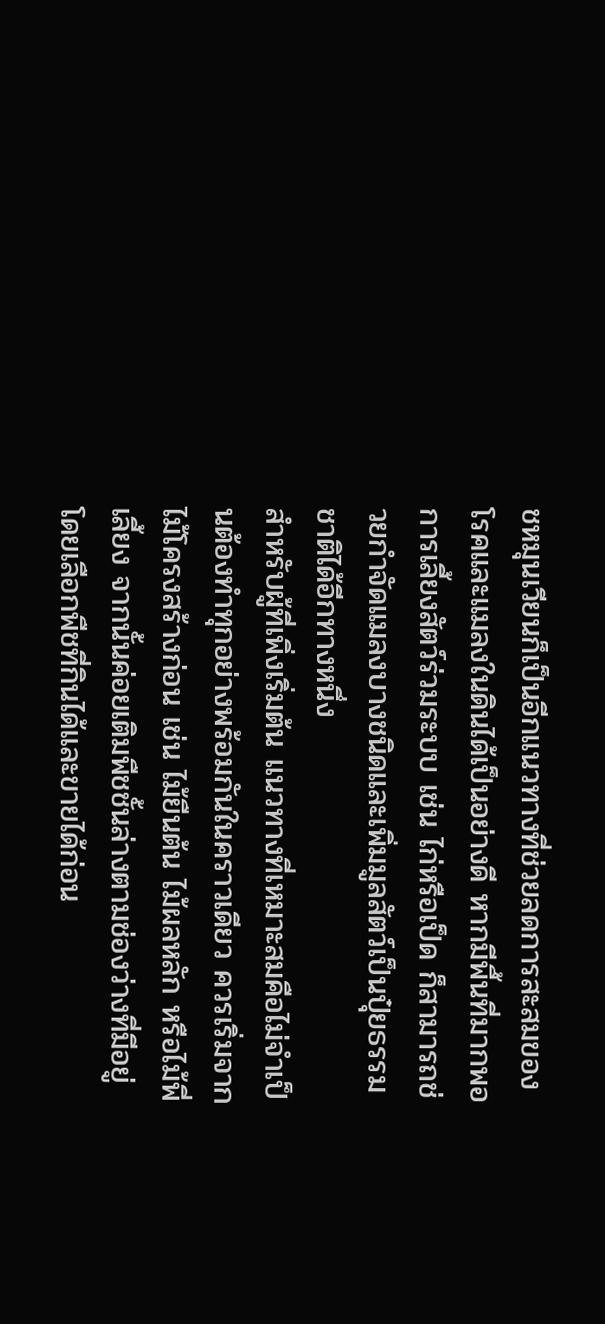ชหมุนเวียนก็เป็นอีกแนวทางที่ช่วยลดการสะสมของโรคและแมลงในดินได้เป็นอย่างดี หากมีพื้นที่มากพอ การเลี้ยงสัตว์ร่วมระบบ เช่น ไก่หรือเป็ด ก็สามารถช่วยกำจัดแมลงบางชนิดและเพิ่มมูลสัตว์เป็นปุ๋ยธรรมชาติได้อีกทางหนึ่ง
สำหรับผู้ที่เพิ่งเริ่มต้น แนวทางที่เหมาะสมคือไม่จำเป็นต้องทำทุกอย่างพร้อมกันในคราวเดียว ควรเริ่มจากไม้โครงสร้างก่อน เช่น ไม้ยืนต้น ไม้ผลหลัก หรือไม้พี่เลี้ยง จากนั้นค่อยเติมพืชชั้นล่างตามช่องว่างที่มีอยู่ โดยเลือกพืชที่กินได้และขายได้ก่อน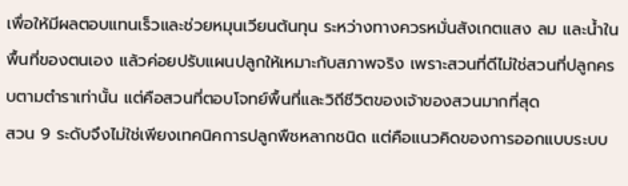เพื่อให้มีผลตอบแทนเร็วและช่วยหมุนเวียนต้นทุน ระหว่างทางควรหมั่นสังเกตแสง ลม และน้ำในพื้นที่ของตนเอง แล้วค่อยปรับแผนปลูกให้เหมาะกับสภาพจริง เพราะสวนที่ดีไม่ใช่สวนที่ปลูกครบตามตำราเท่านั้น แต่คือสวนที่ตอบโจทย์พื้นที่และวิถีชีวิตของเจ้าของสวนมากที่สุด
สวน 9 ระดับจึงไม่ใช่เพียงเทคนิคการปลูกพืชหลากชนิด แต่คือแนวคิดของการออกแบบระบบ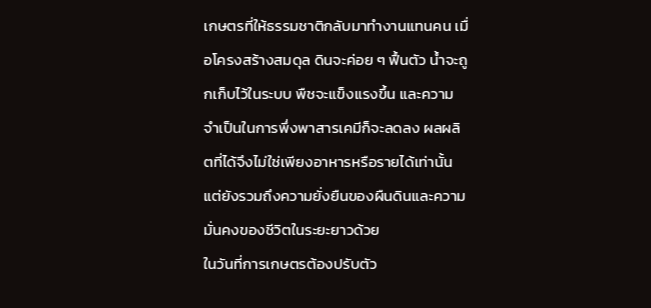เกษตรที่ให้ธรรมชาติกลับมาทำงานแทนคน เมื่อโครงสร้างสมดุล ดินจะค่อย ๆ ฟื้นตัว น้ำจะถูกเก็บไว้ในระบบ พืชจะแข็งแรงขึ้น และความจำเป็นในการพึ่งพาสารเคมีก็จะลดลง ผลผลิตที่ได้จึงไม่ใช่เพียงอาหารหรือรายได้เท่านั้น แต่ยังรวมถึงความยั่งยืนของผืนดินและความมั่นคงของชีวิตในระยะยาวด้วย
ในวันที่การเกษตรต้องปรับตัว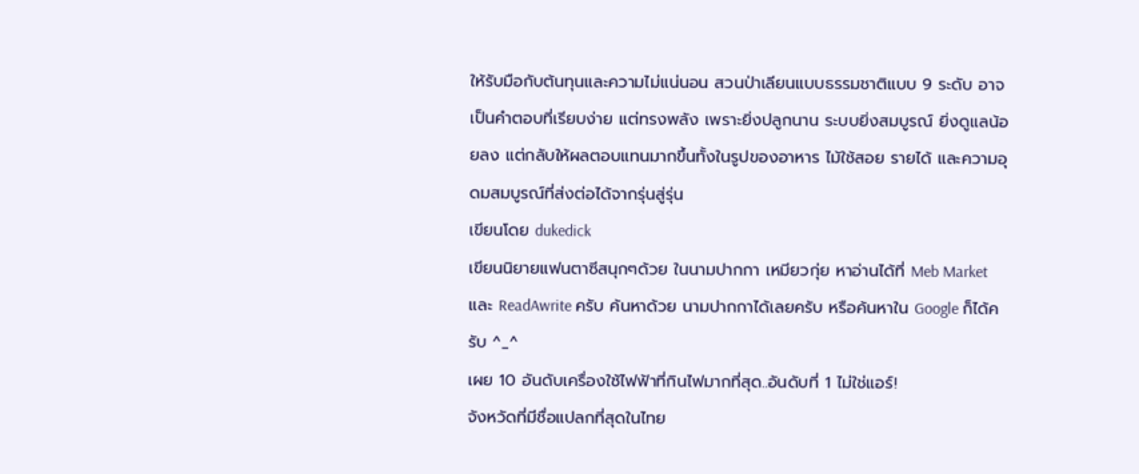ให้รับมือกับต้นทุนและความไม่แน่นอน สวนป่าเลียนแบบธรรมชาติแบบ 9 ระดับ อาจเป็นคำตอบที่เรียบง่าย แต่ทรงพลัง เพราะยิ่งปลูกนาน ระบบยิ่งสมบูรณ์ ยิ่งดูแลน้อยลง แต่กลับให้ผลตอบแทนมากขึ้นทั้งในรูปของอาหาร ไม้ใช้สอย รายได้ และความอุดมสมบูรณ์ที่ส่งต่อได้จากรุ่นสู่รุ่น
เขียนโดย dukedick
เขียนนิยายแฟนตาซีสนุกๆด้วย ในนามปากกา เหมียวกุ่ย หาอ่านได้ที่ Meb Market และ ReadAwrite ครับ ค้นหาด้วย นามปากกาได้เลยครับ หรือค้นหาใน Google ก็ได้ครับ ^_^
เผย 10 อันดับเครื่องใช้ไฟฟ้าที่กินไฟมากที่สุด..อันดับที่ 1 ไม่ใช่แอร์!
จังหวัดที่มีชื่อแปลกที่สุดในไทย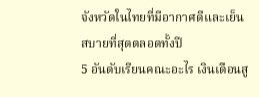จังหวัดในไทยที่มีอากาศดีและเย็นสบายที่สุดตลอดทั้งปี
5 อันดับเรียนคณะอะไร เงินเดือนสู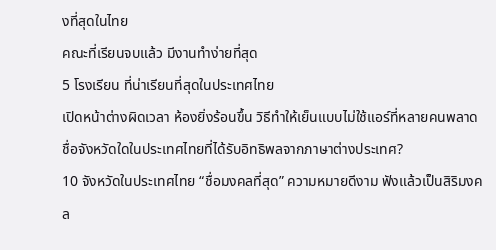งที่สุดในไทย
คณะที่เรียนจบแล้ว มีงานทำง่ายที่สุด
5 โรงเรียน ที่น่าเรียนที่สุดในประเทศไทย
เปิดหน้าต่างผิดเวลา ห้องยิ่งร้อนขึ้น วิธีทำให้เย็นแบบไม่ใช้แอร์ที่หลายคนพลาด
ชื่อจังหวัดใดในประเทศไทยที่ได้รับอิทธิพลจากภาษาต่างประเทศ?
10 จังหวัดในประเทศไทย “ชื่อมงคลที่สุด” ความหมายดีงาม ฟังแล้วเป็นสิริมงคล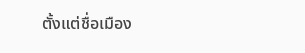ตั้งแต่ชื่อเมือง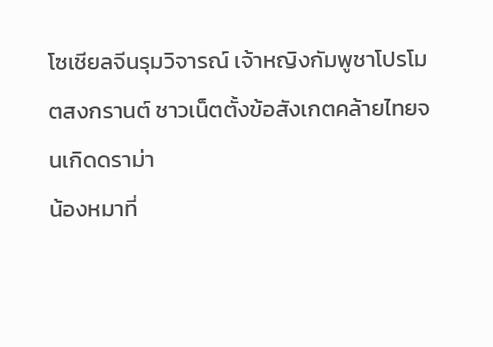โซเชียลจีนรุมวิจารณ์ เจ้าหญิงกัมพูชาโปรโมตสงกรานต์ ชาวเน็ตตั้งข้อสังเกตคล้ายไทยจนเกิดดราม่า
น้องหมาที่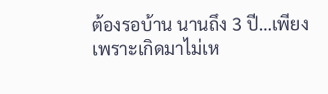ต้องรอบ้าน นานถึง 3 ปี…เพียงเพราะเกิดมาไม่เห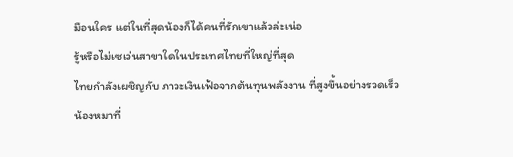มือนใคร แต่ในที่สุดน้องก็ได้คนที่รักเขาแล้วล่ะเน่อ
รู้หรือไม่เซเว่นสาขาใดในประเทศไทยที่ใหญ่ที่สุด
ไทยกำลังเผชิญกับ ภาวะเงินเฟ้อจากต้นทุนพลังงาน ที่สูงขึ้นอย่างรวดเร็ว
น้องหมาที่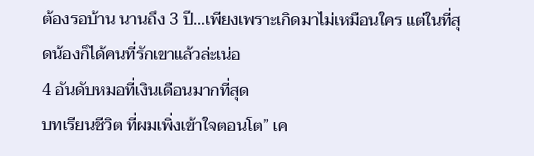ต้องรอบ้าน นานถึง 3 ปี…เพียงเพราะเกิดมาไม่เหมือนใคร แต่ในที่สุดน้องก็ได้คนที่รักเขาแล้วล่ะเน่อ
4 อันดับหมอที่เงินเดือนมากที่สุด
บทเรียนชีวิต ที่ผมเพิ่งเข้าใจตอนโต” เค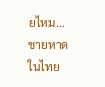ยไหม…
ชายหาดในไทย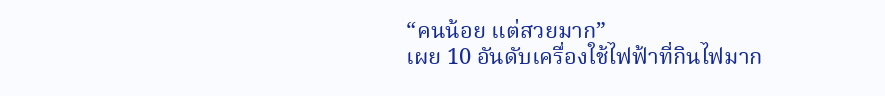“คนน้อย แต่สวยมาก”
เผย 10 อันดับเครื่องใช้ไฟฟ้าที่กินไฟมาก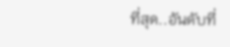ที่สุด..อันดับที่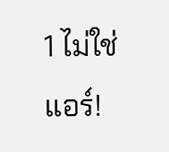1 ไม่ใช่แอร์!